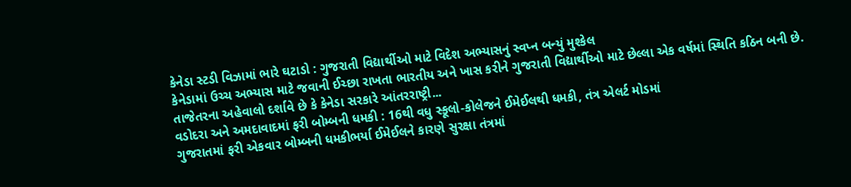કેનેડા સ્ટડી વિઝામાં ભારે ઘટાડો : ગુજરાતી વિદ્યાર્થીઓ માટે વિદેશ અભ્યાસનું સ્વપ્ન બન્યું મુશ્કેલ
કેનેડામાં ઉચ્ચ અભ્યાસ માટે જવાની ઈચ્છા રાખતા ભારતીય અને ખાસ કરીને ગુજરાતી વિદ્યાર્થીઓ માટે છેલ્લા એક વર્ષમાં સ્થિતિ કઠિન બની છે. તાજેતરના અહેવાલો દર્શાવે છે કે કેનેડા સરકારે આંતરરાષ્ટ્રી...
વડોદરા અને અમદાવાદમાં ફરી બોમ્બની ધમકી : 16થી વધુ સ્કૂલો-કોલેજને ઈમેઈલથી ધમકી, તંત્ર એલર્ટ મોડમાં
ગુજરાતમાં ફરી એકવાર બોમ્બની ધમકીભર્યા ઈમેઈલને કારણે સુરક્ષા તંત્રમાં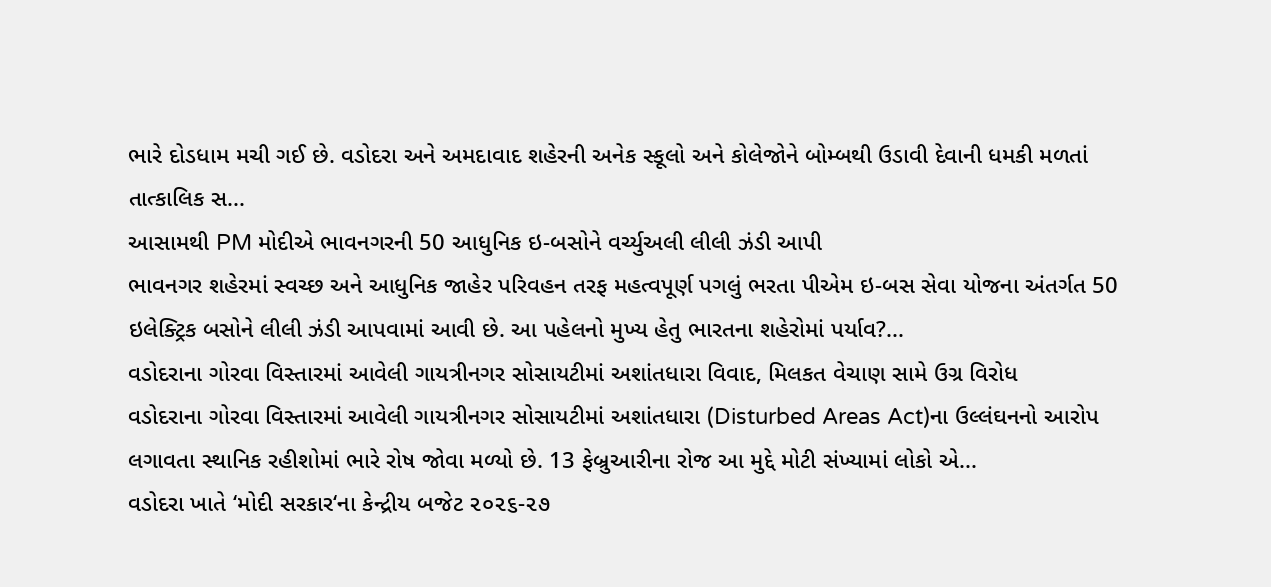ભારે દોડધામ મચી ગઈ છે. વડોદરા અને અમદાવાદ શહેરની અનેક સ્કૂલો અને કોલેજોને બોમ્બથી ઉડાવી દેવાની ધમકી મળતાં તાત્કાલિક સ...
આસામથી PM મોદીએ ભાવનગરની 50 આધુનિક ઇ-બસોને વર્ચ્યુઅલી લીલી ઝંડી આપી
ભાવનગર શહેરમાં સ્વચ્છ અને આધુનિક જાહેર પરિવહન તરફ મહત્વપૂર્ણ પગલું ભરતા પીએમ ઇ-બસ સેવા યોજના અંતર્ગત 50 ઇલેક્ટ્રિક બસોને લીલી ઝંડી આપવામાં આવી છે. આ પહેલનો મુખ્ય હેતુ ભારતના શહેરોમાં પર્યાવ?...
વડોદરાના ગોરવા વિસ્તારમાં આવેલી ગાયત્રીનગર સોસાયટીમાં અશાંતધારા વિવાદ, મિલકત વેચાણ સામે ઉગ્ર વિરોધ
વડોદરાના ગોરવા વિસ્તારમાં આવેલી ગાયત્રીનગર સોસાયટીમાં અશાંતધારા (Disturbed Areas Act)ના ઉલ્લંઘનનો આરોપ લગાવતા સ્થાનિક રહીશોમાં ભારે રોષ જોવા મળ્યો છે. 13 ફેબ્રુઆરીના રોજ આ મુદ્દે મોટી સંખ્યામાં લોકો એ...
વડોદરા ખાતે ‘મોદી સરકાર‘ના કેન્દ્રીય બજેટ ૨૦૨૬-૨૭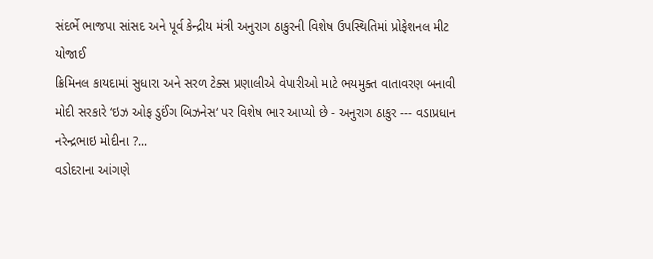સંદર્ભે ભાજપા સાંસદ અને પૂર્વ કેન્દ્રીય મંત્રી અનુરાગ ઠાકુરની વિશેષ ઉપસ્થિતિમાં પ્રોફેશનલ મીટ યોજાઈ
ક્રિમિનલ કાયદામાં સુધારા અને સરળ ટેક્સ પ્રણાલીએ વેપારીઓ માટે ભયમુક્ત વાતાવરણ બનાવી મોદી સરકારે ‘ઇઝ ઓફ ડુઈંગ બિઝનેસ‘ પર વિશેષ ભાર આપ્યો છે - અનુરાગ ઠાકુર --- વડાપ્રધાન નરેન્દ્રભાઇ મોદીના ?...
વડોદરાના આંગણે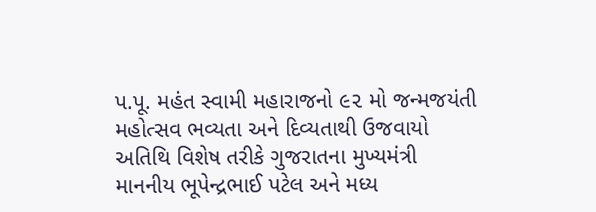પ.પૂ. મહંત સ્વામી મહારાજનો ૯૨ મો જન્મજયંતી મહોત્સવ ભવ્યતા અને દિવ્યતાથી ઉજવાયો
અતિથિ વિશેષ તરીકે ગુજરાતના મુખ્યમંત્રી માનનીય ભૂપેન્દ્રભાઈ પટેલ અને મધ્ય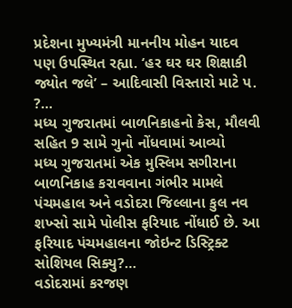પ્રદેશના મુખ્યમંત્રી માનનીય મોહન યાદવ પણ ઉપસ્થિત રહ્યા. ‘હર ઘર ઘર શિક્ષાકી જ્યોત જલે’ – આદિવાસી વિસ્તારો માટે પ. ?...
મધ્ય ગુજરાતમાં બાળનિકાહનો કેસ, મૌલવી સહિત 9 સામે ગુનો નોંધવામાં આવ્યો
મધ્ય ગુજરાતમાં એક મુસ્લિમ સગીરાના બાળનિકાહ કરાવવાના ગંભીર મામલે પંચમહાલ અને વડોદરા જિલ્લાના કુલ નવ શખ્સો સામે પોલીસ ફરિયાદ નોંધાઈ છે. આ ફરિયાદ પંચમહાલના જોઇન્ટ ડિસ્ટ્રિક્ટ સોશિયલ સિક્યુ?...
વડોદરામાં કરજણ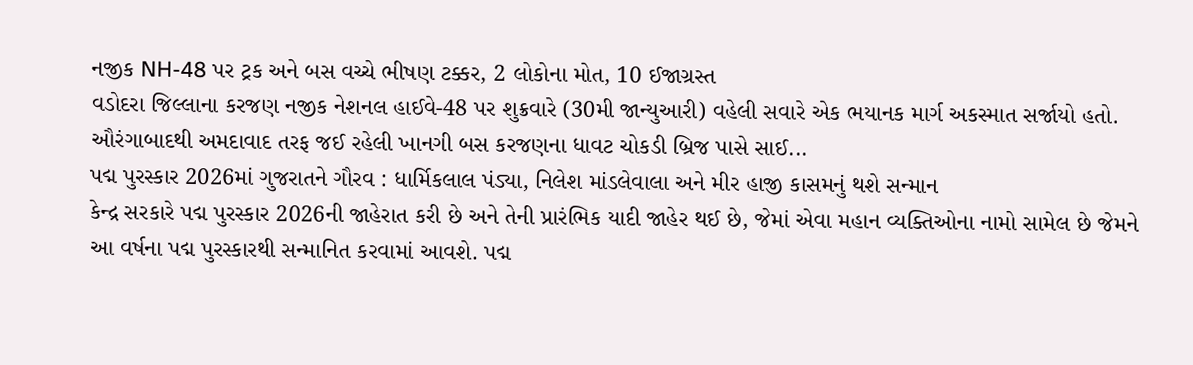નજીક NH-48 પર ટ્રક અને બસ વચ્ચે ભીષણ ટક્કર, 2 લોકોના મોત, 10 ઈજાગ્રસ્ત
વડોદરા જિલ્લાના કરજણ નજીક નેશનલ હાઈવે-48 પર શુક્રવારે (30મી જાન્યુઆરી) વહેલી સવારે એક ભયાનક માર્ગ અકસ્માત સર્જાયો હતો. ઔરંગાબાદથી અમદાવાદ તરફ જઈ રહેલી ખાનગી બસ કરજણના ધાવટ ચોકડી બ્રિજ પાસે સાઈ...
પદ્મ પુરસ્કાર 2026માં ગુજરાતને ગૌરવ : ધાર્મિકલાલ પંડ્યા, નિલેશ માંડલેવાલા અને મીર હાજી કાસમનું થશે સન્માન
કેન્દ્ર સરકારે પદ્મ પુરસ્કાર 2026ની જાહેરાત કરી છે અને તેની પ્રારંભિક યાદી જાહેર થઈ છે, જેમાં એવા મહાન વ્યક્તિઓના નામો સામેલ છે જેમને આ વર્ષના પદ્મ પુરસ્કારથી સન્માનિત કરવામાં આવશે. પદ્મ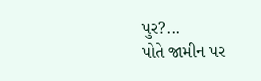પુર?...
પોતે જામીન પર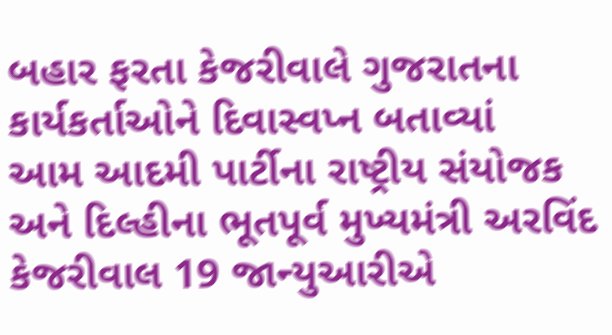બહાર ફરતા કેજરીવાલે ગુજરાતના કાર્યકર્તાઓને દિવાસ્વપ્ન બતાવ્યાં
આમ આદમી પાર્ટીના રાષ્ટ્રીય સંયોજક અને દિલ્હીના ભૂતપૂર્વ મુખ્યમંત્રી અરવિંદ કેજરીવાલ 19 જાન્યુઆરીએ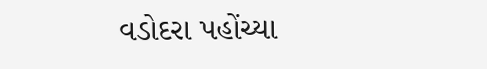વડોદરા પહોંચ્યા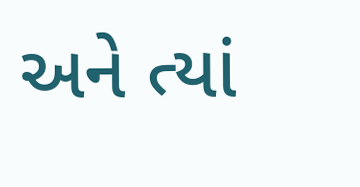અને ત્યાં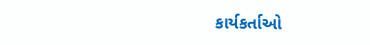કાર્યકર્તાઓ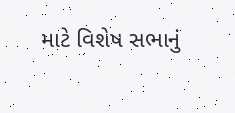માટે વિશેષ સભાનું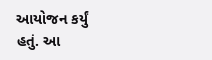આયોજન કર્યું હતું. આ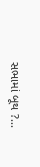સભામાં બૂથ ?...